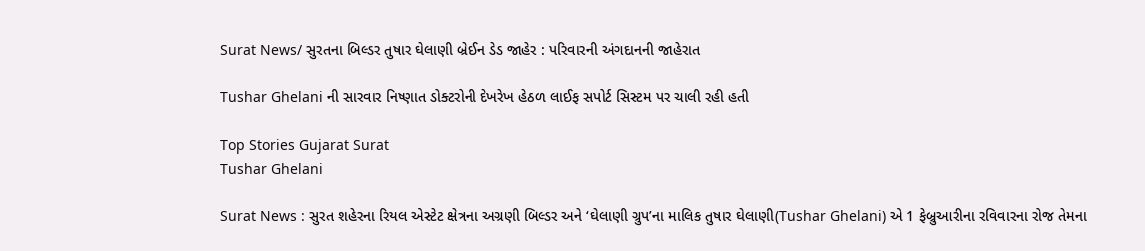Surat News/ સુરતના બિલ્ડર તુષાર ઘેલાણી બ્રેઈન ડેડ જાહેર : પરિવારની અંગદાનની જાહેરાત

Tushar Ghelani ની સારવાર નિષ્ણાત ડોક્ટરોની દેખરેખ હેઠળ લાઈફ સપોર્ટ સિસ્ટમ પર ચાલી રહી હતી

Top Stories Gujarat Surat
Tushar Ghelani

Surat News : સુરત શહેરના રિયલ એસ્ટેટ ક્ષેત્રના અગ્રણી બિલ્ડર અને ‘ઘેલાણી ગ્રુપ’ના માલિક તુષાર ઘેલાણી(Tushar Ghelani) એ 1 ફેબ્રુઆરીના રવિવારના રોજ તેમના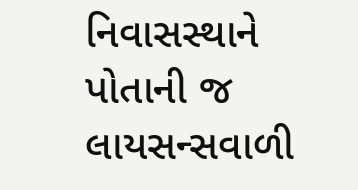નિવાસસ્થાને પોતાની જ લાયસન્સવાળી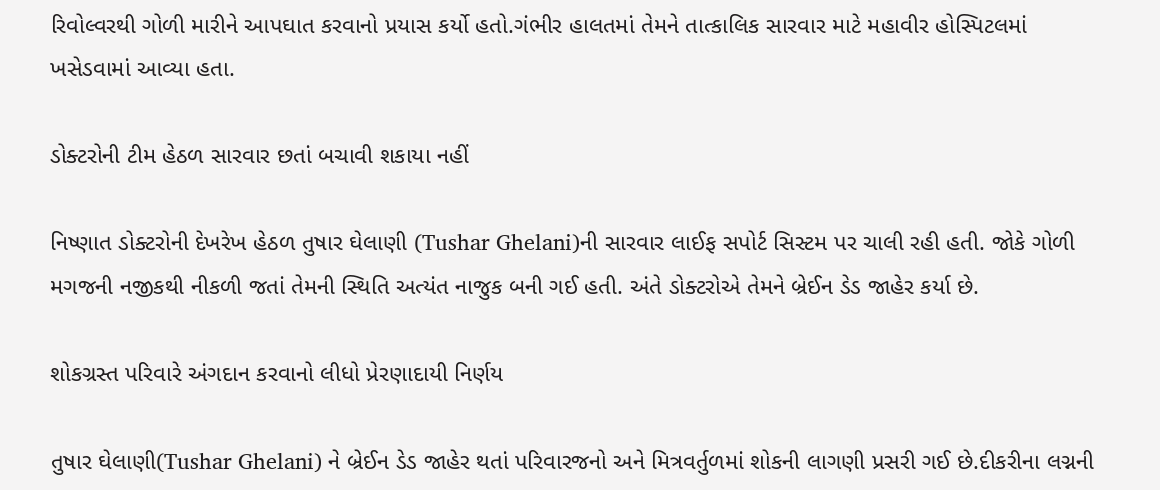રિવોલ્વરથી ગોળી મારીને આપઘાત કરવાનો પ્રયાસ કર્યો હતો.ગંભીર હાલતમાં તેમને તાત્કાલિક સારવાર માટે મહાવીર હોસ્પિટલમાં ખસેડવામાં આવ્યા હતા.

ડોક્ટરોની ટીમ હેઠળ સારવાર છતાં બચાવી શકાયા નહીં

નિષ્ણાત ડોક્ટરોની દેખરેખ હેઠળ તુષાર ઘેલાણી (Tushar Ghelani)ની સારવાર લાઈફ સપોર્ટ સિસ્ટમ પર ચાલી રહી હતી. જોકે ગોળી મગજની નજીકથી નીકળી જતાં તેમની સ્થિતિ અત્યંત નાજુક બની ગઈ હતી. અંતે ડોક્ટરોએ તેમને બ્રેઈન ડેડ જાહેર કર્યા છે.

શોકગ્રસ્ત પરિવારે અંગદાન કરવાનો લીધો પ્રેરણાદાયી નિર્ણય

તુષાર ઘેલાણી(Tushar Ghelani) ને બ્રેઈન ડેડ જાહેર થતાં પરિવારજનો અને મિત્રવર્તુળમાં શોકની લાગણી પ્રસરી ગઈ છે.દીકરીના લગ્નની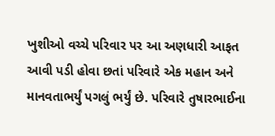ખુશીઓ વચ્ચે પરિવાર પર આ અણધારી આફત આવી પડી હોવા છતાં પરિવારે એક મહાન અને માનવતાભર્યું પગલું ભર્યું છે. પરિવારે તુષારભાઈના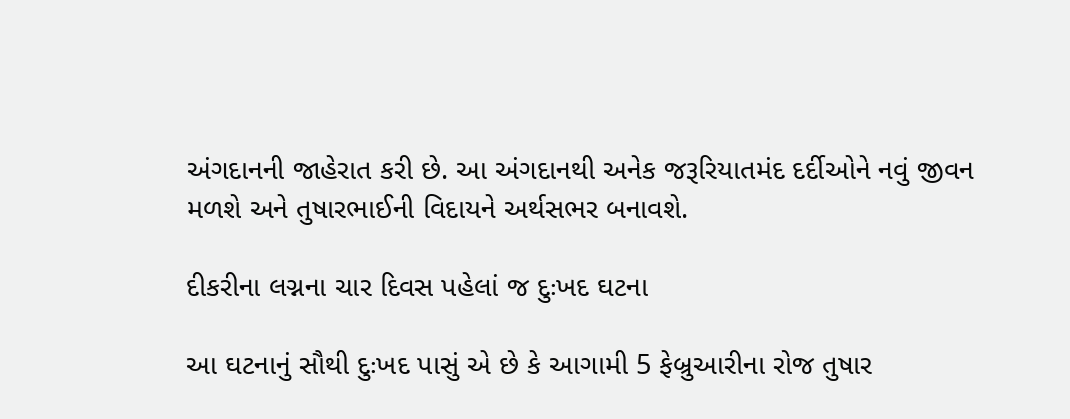અંગદાનની જાહેરાત કરી છે. આ અંગદાનથી અનેક જરૂરિયાતમંદ દર્દીઓને નવું જીવન મળશે અને તુષારભાઈની વિદાયને અર્થસભર બનાવશે.

દીકરીના લગ્નના ચાર દિવસ પહેલાં જ દુઃખદ ઘટના

આ ઘટનાનું સૌથી દુઃખદ પાસું એ છે કે આગામી 5 ફેબ્રુઆરીના રોજ તુષાર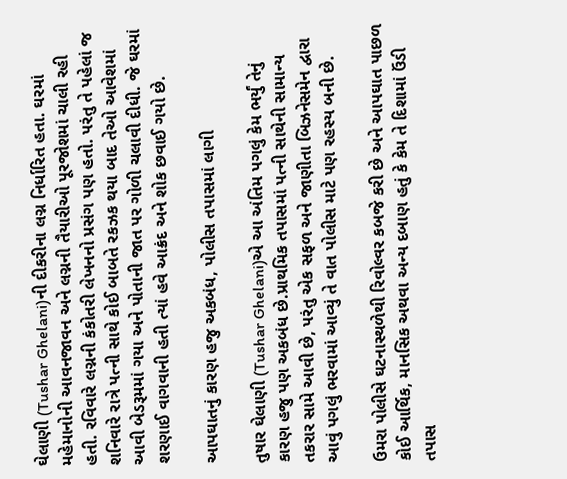ઘેલાણી (Tushar Ghelani)ની દીકરીના લગ્ન નિર્ધારિત હતા. ઘરમાં મહેમાનોની આવનજાવન અને લગ્નની તૈયારીઓ પૂરજોશમાં ચાલી રહી હતી. રવિવારે લગ્નની કંકોતરી લેખનનો પ્રસંગ પણ હતો. પરંતુ તે પહેલાં જ શનિવારે રાત્રે પત્ની સાથે કોઈ બાબતે રકઝક થયા બાદ તેઓ આવેશમાં આવી બેડરૂમમાં ગયા અને પોતાની જાત પર ગોળી ચલાવી દીધી. જે ઘરમાં શરણાઈ વાગવાની હતી ત્યાં હવે આક્રંદ અને શોક છવાઈ ગયો છે.

આપઘાતનું કારણ હજુ અકબંધ, પોલીસ તપાસમાં લાગી

તુષાર ઘેલાણી (Tushar Ghelani)એ આ અંતિમ પગલું કેમ ભર્યું તેનું કારણ હજુ પણ અકબંધ છે.પ્રાથમિક તપાસમાં પત્ની સાથેની સામાન્ય તકરાર સામે આવી છે, પરંતુ એક સફળ અને જાણીતા બિઝનેસમેન દ્વારા આવું પગલું ભરવામાં આવ્યું તે વાત પોલીસ માટે પણ રહસ્ય બની છે.

ઉમરા પોલીસે ઘટનાસ્થળેથી રિવોલ્વર કબજે કરી છે અને આપઘાત પાછળ કોઈ આર્થિક, માનસિક અથવા અન્ય દબાણ હતું કે કેમ તે દિશામાં ઉંડી તપાસ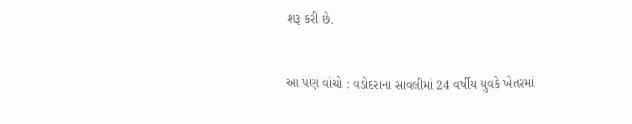શરૂ કરી છે.


આ પણ વાંચો : વડોદરાના સાવલીમાં 24 વર્ષીય યુવકે ખેતરમાં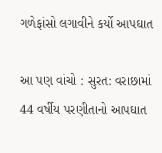ગળેફાંસો લગાવીને કર્યો આપઘાત

આ પણ વાંચો : સુરત: વરાછામાં 44 વર્ષીય પરણીતાનો આપઘાત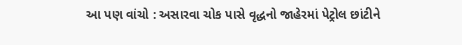આ પણ વાંચો : અસારવા ચોક પાસે વૃદ્ધનો જાહેરમાં પેટ્રોલ છાંટીને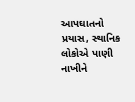આપઘાતનો પ્રયાસ, સ્થાનિક લોકોએ પાણી નાખીને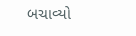બચાવ્યો